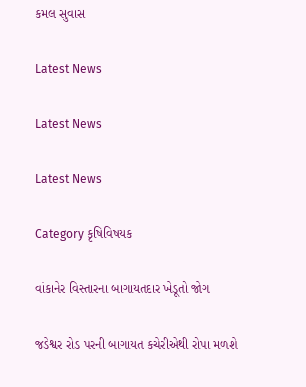કમલ સુવાસ

Latest News

Latest News

Latest News

Category કૃષિવિષયક

વાંકાનેર વિસ્તારના બાગાયતદાર ખેડૂતો જોગ

જડેશ્વર રોડ પરની બાગાયત કચેરીએથી રોપા મળશે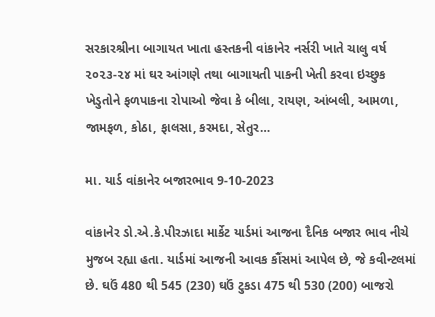સરકારશ્રીના બાગાયત ખાતા હસ્તકની વાંકાનેર નર્સરી ખાતે ચાલુ વર્ષ ૨૦૨૩-૨૪ માં ઘર આંગણે તથા બાગાયતી પાકની ખેતી કરવા ઇચ્છુક ખેડુતોને ફળપાકના રોપાઓ જેવા કે બીલા, રાયણ, આંબલી, આમળા, જામફળ, કોઠા, ફાલસા, કરમદા, સેતુર…

મા. યાર્ડ વાંકાનેર બજારભાવ 9-10-2023

વાંકાનેર ડો.એ.કે.પીરઝાદા માર્કેટ યાર્ડમાં આજના દૈનિક બજાર ભાવ નીચે મુજબ રહ્યા હતા. યાર્ડમાં આજની આવક કૌંસમાં આપેલ છે, જે કવીન્ટલમાં છે. ઘઉં 480 થી 545 (230) ઘઉં ટુકડા 475 થી 530 (200) બાજરો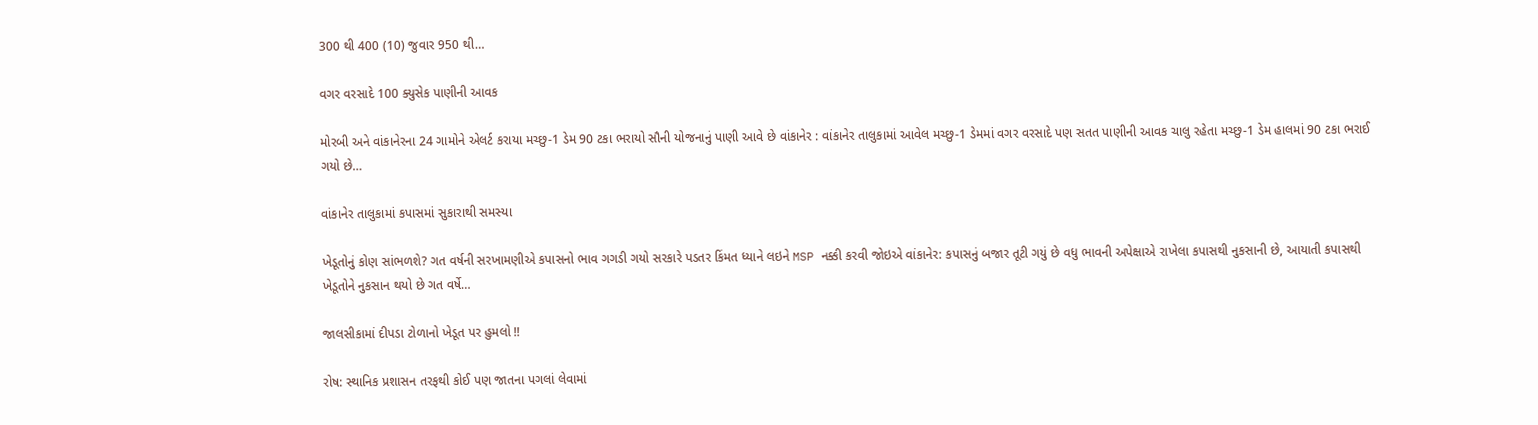300 થી 400 (10) જુવાર 950 થી…

વગર વરસાદે 100 ક્યુસેક પાણીની આવક

મોરબી અને વાંકાનેરના 24 ગામોને એલર્ટ કરાયા મચ્છુ-1 ડેમ 90 ટકા ભરાયો સૌની યોજનાનું પાણી આવે છે વાંકાનેર : વાંકાનેર તાલુકામાં આવેલ મચ્છુ-1 ડેમમાં વગર વરસાદે પણ સતત પાણીની આવક ચાલુ રહેતા મચ્છુ-1 ડેમ હાલમાં 90 ટકા ભરાઈ ગયો છે…

વાંકાનેર તાલુકામાં કપાસમાં સુકારાથી સમસ્યા

ખેડૂતોનું કોણ સાંભળશે? ગત વર્ષની સરખામણીએ કપાસનો ભાવ ગગડી ગયો સરકારે પડતર કિંમત ધ્યાને લઇને MSP નક્કી કરવી જોઇએ વાંકાનેર: કપાસનું બજાર તૂટી ગયું છે વધુ ભાવની અપેક્ષાએ રાખેલા કપાસથી નુકસાની છે, આયાતી કપાસથી ખેડૂતોને નુકસાન થયો છે ગત વર્ષે…

જાલસીકામાં દીપડા ટોળાનો ખેડૂત પર હુમલો !!

રોષ: સ્થાનિક પ્રશાસન તરફથી કોઈ પણ જાતના પગલાં લેવામાં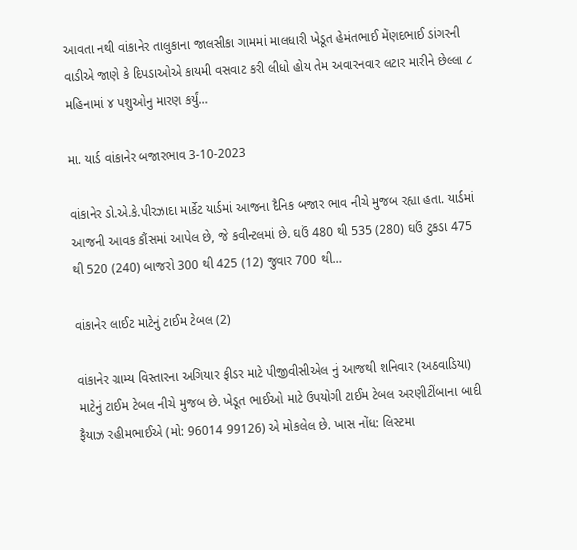આવતા નથી વાંકાનેર તાલુકાના જાલસીકા ગામમાં માલધારી ખેડૂત હેમંતભાઈ મેંણદભાઈ ડાંગરની વાડીએ જાણે કે દિપડાઓએ કાયમી વસવાટ કરી લીધો હોય તેમ અવારનવાર લટાર મારીને છેલ્લા ૮ મહિનામાં ૪ પશુઓનુ મારણ કર્યું…

મા. યાર્ડ વાંકાનેર બજારભાવ 3-10-2023

વાંકાનેર ડો.એ.કે.પીરઝાદા માર્કેટ યાર્ડમાં આજના દૈનિક બજાર ભાવ નીચે મુજબ રહ્યા હતા. યાર્ડમાં આજની આવક કૌંસમાં આપેલ છે, જે કવીન્ટલમાં છે. ઘઉં 480 થી 535 (280) ઘઉં ટુકડા 475 થી 520 (240) બાજરો 300 થી 425 (12) જુવાર 700 થી…

વાંકાનેર લાઈટ માટેનું ટાઈમ ટેબલ (2)

વાંકાનેર ગ્રામ્ય વિસ્તારના અગિયાર ફીડર માટે પીજીવીસીએલ નું આજથી શનિવાર (અઠવાડિયા) માટેનું ટાઈમ ટેબલ નીચે મુજબ છે. ખેડૂત ભાઈઓ માટે ઉપયોગી ટાઈમ ટેબલ અરણીટીંબાના બાદી ફૈયાઝ રહીમભાઈએ (મો: 96014 99126) એ મોકલેલ છે. ખાસ નોંધ: લિસ્ટમા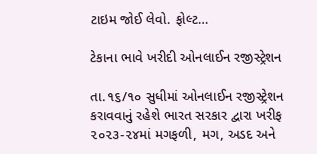ટાઇમ જોઈ લેવો. ફોલ્ટ…

ટેકાના ભાવે ખરીદી ઓનલાઈન રજીસ્ટ્રેશન

તા.૧૬/૧૦ સુધીમાં ઓનલાઈન રજીસ્ટ્રેશન કરાવવાનું રહેશે ભારત સરકાર દ્વારા ખરીફ ૨૦૨૩-૨૪માં મગફળી, મગ, અડદ અને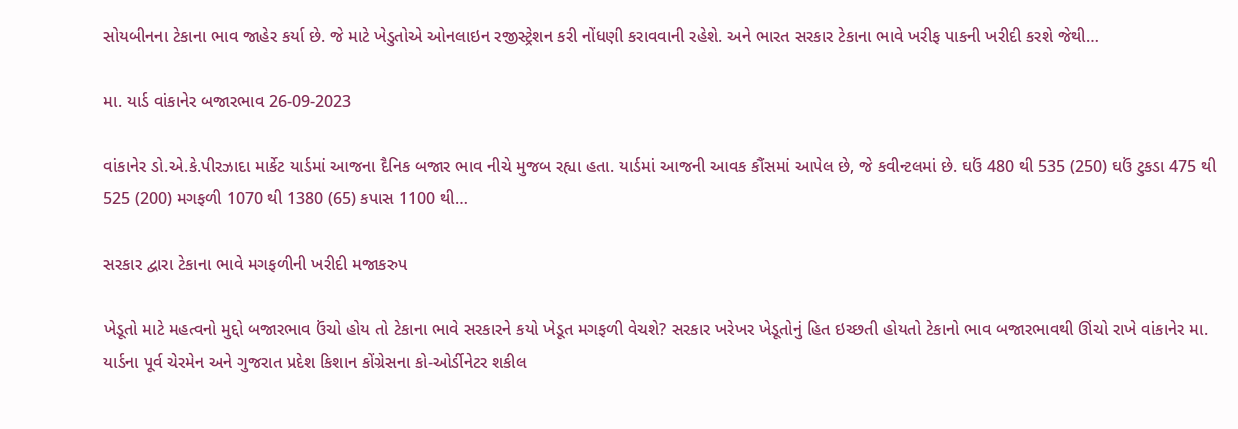સોયબીનના ટેકાના ભાવ જાહેર કર્યા છે. જે માટે ખેડુતોએ ઓનલાઇન રજીસ્ટ્રેશન કરી નોંધણી કરાવવાની રહેશે. અને ભારત સરકાર ટેકાના ભાવે ખરીફ પાકની ખરીદી કરશે જેથી…

મા. યાર્ડ વાંકાનેર બજારભાવ 26-09-2023

વાંકાનેર ડો.એ.કે.પીરઝાદા માર્કેટ યાર્ડમાં આજના દૈનિક બજાર ભાવ નીચે મુજબ રહ્યા હતા. યાર્ડમાં આજની આવક કૌંસમાં આપેલ છે, જે કવીન્ટલમાં છે. ઘઉં 480 થી 535 (250) ઘઉં ટુકડા 475 થી 525 (200) મગફળી 1070 થી 1380 (65) કપાસ 1100 થી…

સરકાર દ્વારા ટેકાના ભાવે મગફળીની ખરીદી મજાકરુપ

ખેડૂતો માટે મહત્વનો મુદ્દો બજારભાવ ઉંચો હોય તો ટેકાના ભાવે સરકારને કયો ખેડૂત મગફળી વેચશે? સરકાર ખરેખર ખેડૂતોનું હિત ઇચ્છતી હોયતો ટેકાનો ભાવ બજારભાવથી ઊંચો રાખે વાંકાનેર મા. યાર્ડના પૂર્વ ચેરમેન અને ગુજરાત પ્રદેશ કિશાન કોંગ્રેસના કો-ઓર્ડીનેટર શકીલ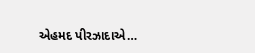એહમદ પીરઝાદાએ…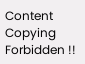Content Copying Forbidden !!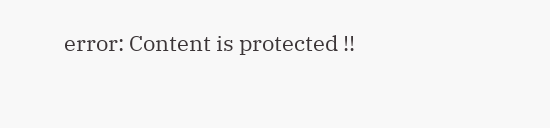error: Content is protected !!